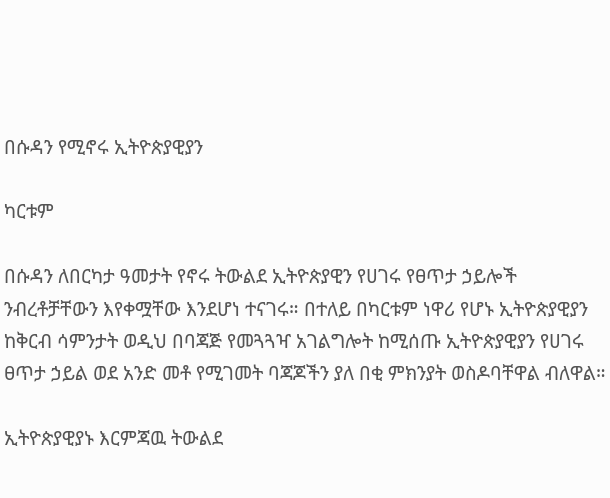በሱዳን የሚኖሩ ኢትዮጵያዊያን

ካርቱም

በሱዳን ለበርካታ ዓመታት የኖሩ ትውልደ ኢትዮጵያዊን የሀገሩ የፀጥታ ኃይሎች ንብረቶቻቸውን እየቀሟቸው እንደሆነ ተናገሩ። በተለይ በካርቱም ነዋሪ የሆኑ ኢትዮጵያዊያን ከቅርብ ሳምንታት ወዲህ በባጃጅ የመጓጓዣ አገልግሎት ከሚሰጡ ኢትዮጵያዊያን የሀገሩ ፀጥታ ኃይል ወደ አንድ መቶ የሚገመት ባጃጆችን ያለ በቂ ምክንያት ወስዶባቸዋል ብለዋል።

ኢትዮጵያዊያኑ እርምጃዉ ትውልደ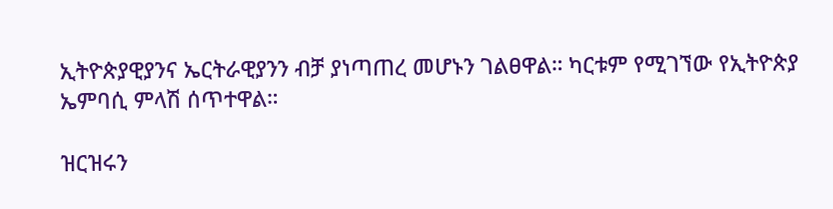ኢትዮጵያዊያንና ኤርትራዊያንን ብቻ ያነጣጠረ መሆኑን ገልፀዋል። ካርቱም የሚገኘው የኢትዮጵያ ኤምባሲ ምላሽ ሰጥተዋል።

ዝርዝሩን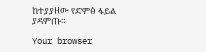ከተያያዘው የድምፅ ፋይል ያዳምጡ።

Your browser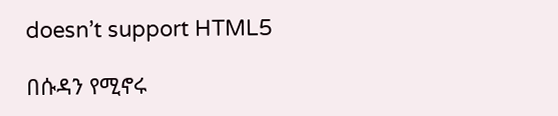doesn’t support HTML5

በሱዳን የሚኖሩ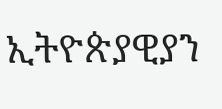ኢትዮጵያዊያን